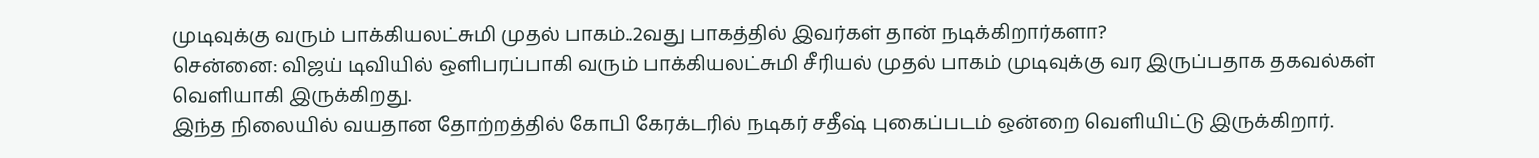முடிவுக்கு வரும் பாக்கியலட்சுமி முதல் பாகம்..2வது பாகத்தில் இவர்கள் தான் நடிக்கிறார்களா?
சென்னை: விஜய் டிவியில் ஒளிபரப்பாகி வரும் பாக்கியலட்சுமி சீரியல் முதல் பாகம் முடிவுக்கு வர இருப்பதாக தகவல்கள் வெளியாகி இருக்கிறது.
இந்த நிலையில் வயதான தோற்றத்தில் கோபி கேரக்டரில் நடிகர் சதீஷ் புகைப்படம் ஒன்றை வெளியிட்டு இருக்கிறார்.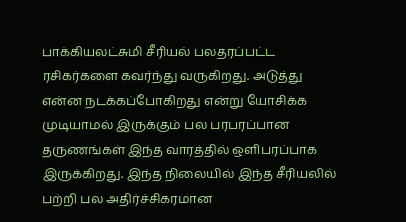பாக்கியலட்சுமி சீரியல் பலதரப்பட்ட ரசிகர்களை கவர்ந்து வருகிறது. அடுத்து என்ன நடக்கப்போகிறது என்று யோசிக்க முடியாமல் இருக்கும் பல பரபரப்பான தருணங்கள் இந்த வாரத்தில் ஒளிபரப்பாக இருக்கிறது. இந்த நிலையில் இந்த சீரியலில் பற்றி பல அதிர்ச்சிகரமான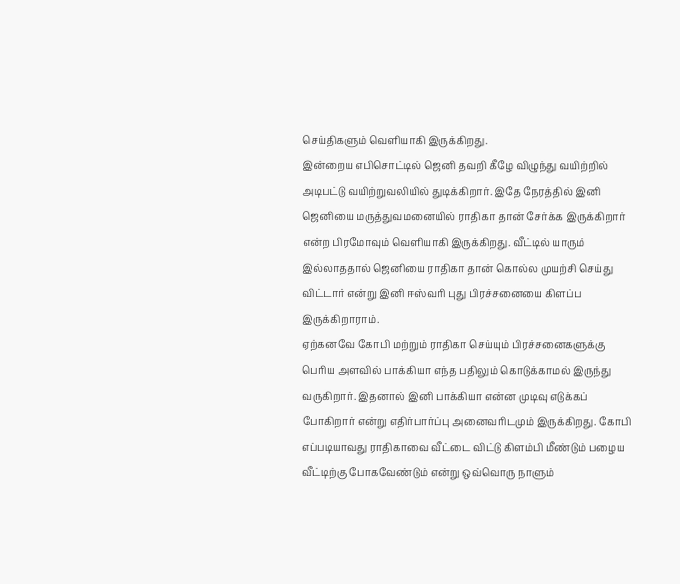செய்திகளும் வெளியாகி இருக்கிறது.
இன்றைய எபிசொட்டில் ஜெனி தவறி கீழே விழுந்து வயிற்றில் அடிபட்டு வயிற்றுவலியில் துடிக்கிறார். இதே நேரத்தில் இனி ஜெனியை மருத்துவமனையில் ராதிகா தான் சேர்க்க இருக்கிறார் என்ற பிரமோவும் வெளியாகி இருக்கிறது. வீட்டில் யாரும் இல்லாததால் ஜெனியை ராதிகா தான் கொல்ல முயற்சி செய்து விட்டார் என்று இனி ஈஸ்வரி புது பிரச்சனையை கிளப்ப இருக்கிறாராம்.
ஏற்கனவே கோபி மற்றும் ராதிகா செய்யும் பிரச்சனைகளுக்கு பெரிய அளவில் பாக்கியா எந்த பதிலும் கொடுக்காமல் இருந்து வருகிறார். இதனால் இனி பாக்கியா என்ன முடிவு எடுக்கப் போகிறார் என்று எதிர்பார்ப்பு அனைவரிடமும் இருக்கிறது. கோபி எப்படியாவது ராதிகாவை வீட்டை விட்டு கிளம்பி மீண்டும் பழைய வீட்டிற்கு போகவேண்டும் என்று ஒவ்வொரு நாளும்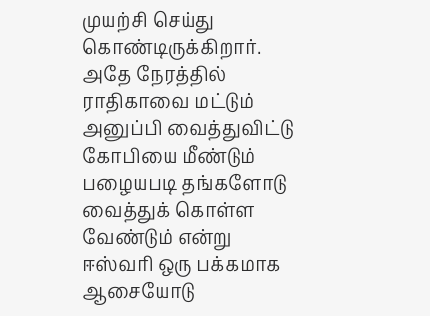முயற்சி செய்து கொண்டிருக்கிறார்.
அதே நேரத்தில் ராதிகாவை மட்டும் அனுப்பி வைத்துவிட்டு கோபியை மீண்டும் பழையபடி தங்களோடு வைத்துக் கொள்ள வேண்டும் என்று ஈஸ்வரி ஒரு பக்கமாக ஆசையோடு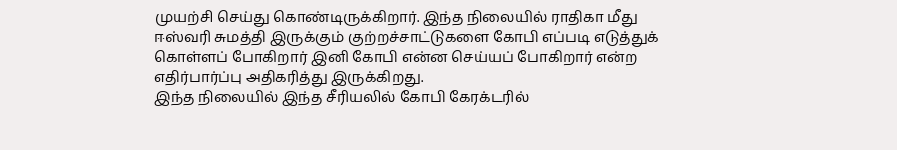முயற்சி செய்து கொண்டிருக்கிறார். இந்த நிலையில் ராதிகா மீது ஈஸ்வரி சுமத்தி இருக்கும் குற்றச்சாட்டுகளை கோபி எப்படி எடுத்துக் கொள்ளப் போகிறார் இனி கோபி என்ன செய்யப் போகிறார் என்ற எதிர்பார்ப்பு அதிகரித்து இருக்கிறது.
இந்த நிலையில் இந்த சீரியலில் கோபி கேரக்டரில்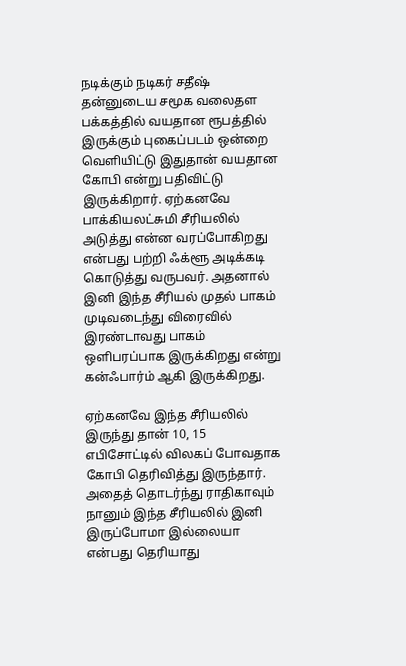நடிக்கும் நடிகர் சதீஷ் தன்னுடைய சமூக வலைதள பக்கத்தில் வயதான ரூபத்தில் இருக்கும் புகைப்படம் ஒன்றை வெளியிட்டு இதுதான் வயதான கோபி என்று பதிவிட்டு இருக்கிறார். ஏற்கனவே பாக்கியலட்சுமி சீரியலில் அடுத்து என்ன வரப்போகிறது என்பது பற்றி ஃக்ளூ அடிக்கடி கொடுத்து வருபவர். அதனால் இனி இந்த சீரியல் முதல் பாகம் முடிவடைந்து விரைவில் இரண்டாவது பாகம் ஒளிபரப்பாக இருக்கிறது என்று கன்ஃபார்ம் ஆகி இருக்கிறது.

ஏற்கனவே இந்த சீரியலில் இருந்து தான் 10, 15 எபிசோட்டில் விலகப் போவதாக கோபி தெரிவித்து இருந்தார். அதைத் தொடர்ந்து ராதிகாவும் நானும் இந்த சீரியலில் இனி இருப்போமா இல்லையா என்பது தெரியாது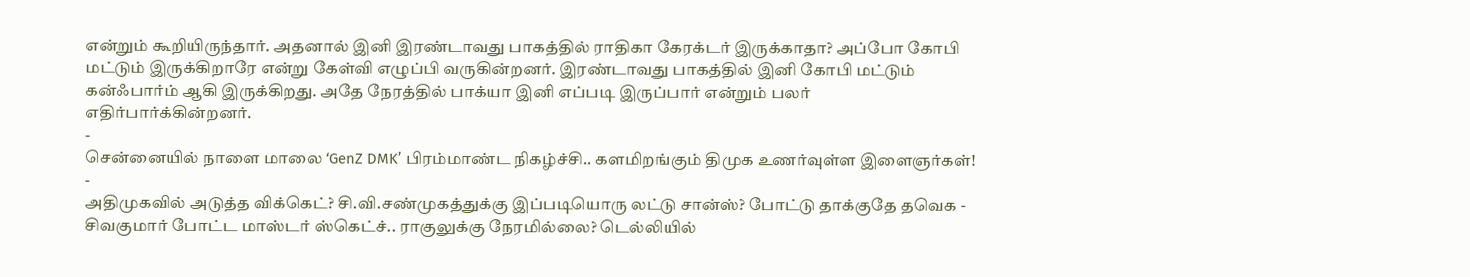என்றும் கூறியிருந்தார். அதனால் இனி இரண்டாவது பாகத்தில் ராதிகா கேரக்டர் இருக்காதா? அப்போ கோபி மட்டும் இருக்கிறாரே என்று கேள்வி எழுப்பி வருகின்றனர். இரண்டாவது பாகத்தில் இனி கோபி மட்டும் கன்ஃபார்ம் ஆகி இருக்கிறது. அதே நேரத்தில் பாக்யா இனி எப்படி இருப்பார் என்றும் பலர் எதிர்பார்க்கின்றனர்.
-
சென்னையில் நாளை மாலை ‘GenZ DMK’ பிரம்மாண்ட நிகழ்ச்சி.. களமிறங்கும் திமுக உணர்வுள்ள இளைஞர்கள்! -
அதிமுகவில் அடுத்த விக்கெட்? சி.வி.சண்முகத்துக்கு இப்படியொரு லட்டு சான்ஸ்? போட்டு தாக்குதே தவெக -
சிவகுமார் போட்ட மாஸ்டர் ஸ்கெட்ச்.. ராகுலுக்கு நேரமில்லை? டெல்லியில்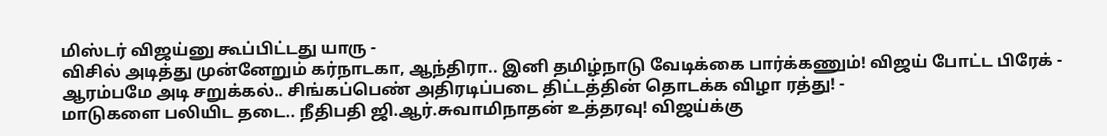மிஸ்டர் விஜய்னு கூப்பிட்டது யாரு -
விசில் அடித்து முன்னேறும் கர்நாடகா, ஆந்திரா.. இனி தமிழ்நாடு வேடிக்கை பார்க்கணும்! விஜய் போட்ட பிரேக் -
ஆரம்பமே அடி சறுக்கல்.. சிங்கப்பெண் அதிரடிப்படை திட்டத்தின் தொடக்க விழா ரத்து! -
மாடுகளை பலியிட தடை.. நீதிபதி ஜி.ஆர்.சுவாமிநாதன் உத்தரவு! விஜய்க்கு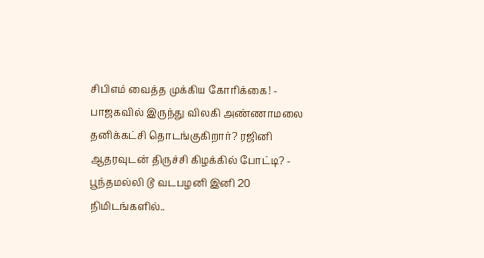சிபிஎம் வைத்த முக்கிய கோரிக்கை! -
பாஜகவில் இருந்து விலகி அண்ணாமலை தனிக்கட்சி தொடங்குகிறார்? ரஜினி ஆதரவுடன் திருச்சி கிழக்கில் போட்டி? -
பூந்தமல்லி டூ வடபழனி இனி 20 நிமிடங்களில்..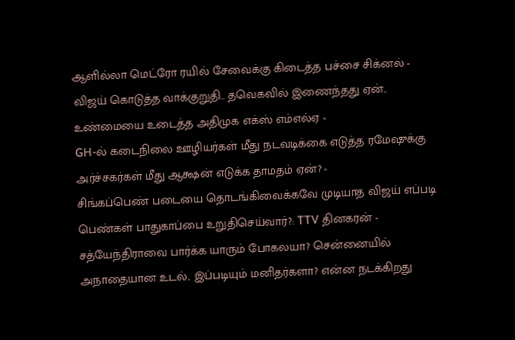ஆளில்லா மெட்ரோ ரயில் சேவைக்கு கிடைத்த பச்சை சிக்னல் -
விஜய் கொடுத்த வாக்குறுதி.. தவெகவில் இணைந்தது ஏன்.. உண்மையை உடைத்த அதிமுக எக்ஸ் எம்எல்ஏ -
GH-ல் கடைநிலை ஊழியர்கள் மீது நடவடிக்கை எடுத்த ரமேஷுக்கு அர்ச்சகர்கள் மீது ஆக்ஷன் எடுக்க தாமதம் ஏன்? -
சிங்கப்பெண் படையை தொடங்கிவைக்கவே முடியாத விஜய் எப்படி பெண்கள் பாதுகாப்பை உறுதிசெய்வார்?: TTV தினகரன் -
சத்யேந்திராவை பார்க்க யாரும் போகலயா? சென்னையில் அநாதையான உடல்.. இப்படியும் மனிதர்களா? என்ன நடக்கிறது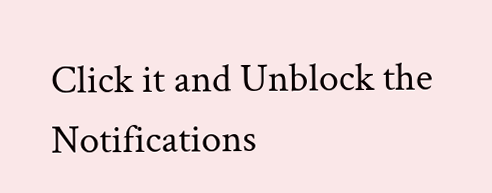Click it and Unblock the Notifications